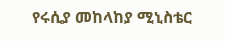የሩሲያ መከላከያ ሚኒስቴር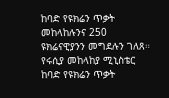ከባድ የዩክሬን ጥቃት መከላከሉንና 250 ዩክሬናዊያንን መግደሉን ገለጸ።
የሩሲያ መከላከያ ሚኒስቴር ከባድ የዩክሬን ጥቃት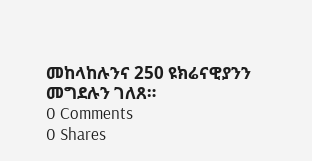መከላከሉንና 250 ዩክሬናዊያንን መግደሉን ገለጸ።
0 Comments
0 Shares